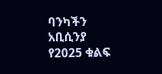ባንካችን አቢሲንያ የ2025 ቁልፍ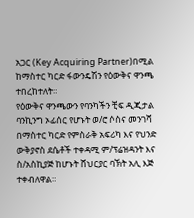አጋር (Key Acquiring Partner)በሚል ከማስተር ካርድ ፋውንዴሽን የዕውቅና ዋንጫ ተበረከተለት።
የዕውቅና ዋንጫውን የባንካችን ቺፍ ዲጂታል ባንኪንግ ኦፊሰር የሆኑት ወ/ሮ ሶስና መንገሻ በማስተር ካርድ የምስራቅ አፍሪካ እና የህንድ ውቅያኖስ ደሴቶች ተቀዳሚ ም/ፕሬዝዳንት እና ስ/አስኪያጅ ከሆኑት ሸህርያር ባኽት አሊ እጅ ተቀብለዋል።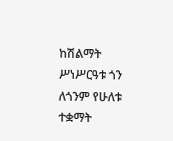ከሽልማት ሥነሥርዓቱ ጎን ለጎንም የሁለቱ ተቋማት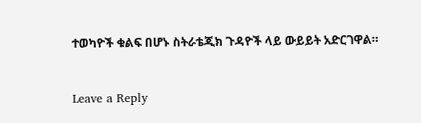ተወካዮች ቁልፍ በሆኑ ስትራቴጂክ ጉዳዮች ላይ ውይይት አድርገዋል።


Leave a Reply